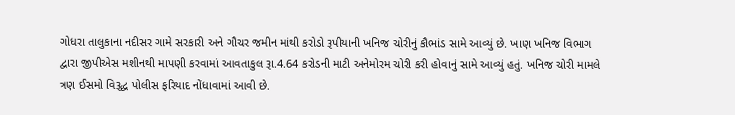ગોધરા તાલુકાના નદીસર ગામે સરકારી અને ગૌચર જમીન માંથી કરોડો રૂપીયાની ખનિજ ચોરીનું કૌભાંડ સામે આવ્યું છે. ખાણ ખનિજ વિભાગ દ્વારા જીપીએસ મશીનથી માપણી કરવામાં આવતાકુલ રૂા.4.64 કરોડની માટી અનેમોરમ ચોરી કરી હોવાનું સામે આવ્યું હતું. ખનિજ ચોરી મામલે ત્રણ ઈસમો વિરૂદ્ધ પોલીસ ફરિયાદ નોંધાવામાં આવી છે.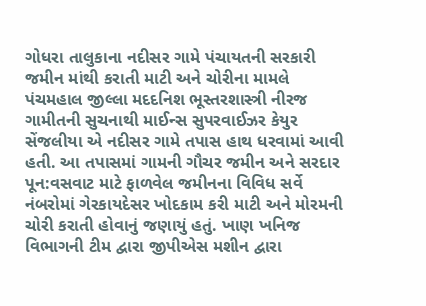ગોધરા તાલુકાના નદીસર ગામે પંચાયતની સરકારી જમીન માંથી કરાતી માટી અને ચોરીના મામલે પંચમહાલ જીલ્લા મદદનિશ ભૂસ્તરશાસ્ત્રી નીરજ ગામીતની સુચનાથી માઈન્સ સુપરવાઈઝર કેયુર સેંજલીયા એ નદીસર ગામે તપાસ હાથ ધરવામાં આવી હતી. આ તપાસમાં ગામની ગૌચર જમીન અને સરદાર પૂન:વસવાટ માટે ફાળવેલ જમીનના વિવિધ સર્વે નંબરોમાં ગેરકાયદેસર ખોદકામ કરી માટી અને મોરમની ચોરી કરાતી હોવાનું જણાયું હતું. ખાણ ખનિજ વિભાગની ટીમ દ્વારા જીપીએસ મશીન દ્વારા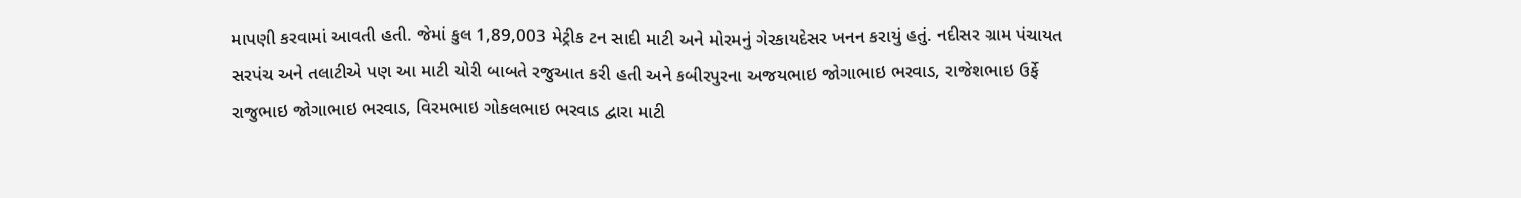માપણી કરવામાં આવતી હતી. જેમાં કુલ 1,89,003 મેટ્રીક ટન સાદી માટી અને મોરમનું ગેરકાયદેસર ખનન કરાયું હતું. નદીસર ગ્રામ પંચાયત સરપંચ અને તલાટીએ પણ આ માટી ચોરી બાબતે રજુઆત કરી હતી અને કબીરપુરના અજયભાઇ જોગાભાઇ ભરવાડ, રાજેશભાઇ ઉર્ફે રાજુભાઇ જોગાભાઇ ભરવાડ, વિરમભાઇ ગોકલભાઇ ભરવાડ દ્વારા માટી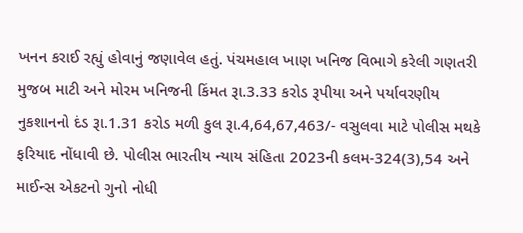ખનન કરાઈ રહ્યું હોવાનું જણાવેલ હતું. પંચમહાલ ખાણ ખનિજ વિભાગે કરેલી ગણતરી મુજબ માટી અને મોરમ ખનિજની કિંમત રૂા.3.33 કરોડ રૂપીયા અને પર્યાવરણીય નુકશાનનો દંડ રૂા.1.31 કરોડ મળી કુલ રૂા.4,64,67,463/- વસુલવા માટે પોલીસ મથકે ફરિયાદ નોંધાવી છે. પોલીસ ભારતીય ન્યાય સંહિતા 2023ની કલમ-324(3),54 અને માઈન્સ એકટનો ગુનો નોધી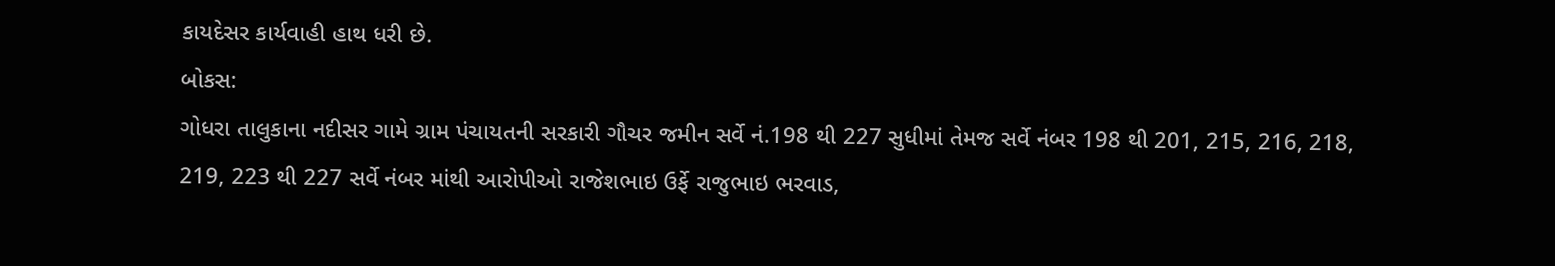કાયદેસર કાર્યવાહી હાથ ધરી છે.
બોકસ:
ગોધરા તાલુકાના નદીસર ગામે ગ્રામ પંચાયતની સરકારી ગૌચર જમીન સર્વે નં.198 થી 227 સુધીમાં તેમજ સર્વે નંબર 198 થી 201, 215, 216, 218, 219, 223 થી 227 સર્વે નંબર માંથી આરોપીઓ રાજેશભાઇ ઉર્ફે રાજુભાઇ ભરવાડ,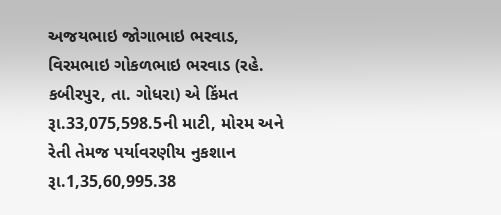અજયભાઇ જોગાભાઇ ભરવાડ, વિરમભાઇ ગોકળભાઇ ભરવાડ (રહે. કબીરપુર, તા. ગોધરા) એ કિંમત રૂા.33,075,598.5ની માટી, મોરમ અને રેતી તેમજ પર્યાવરણીય નુકશાન રૂા.1,35,60,995.38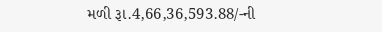મળી રૂા.4,66,36,593.88/-ની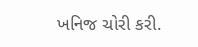ખનિજ ચોરી કરી.